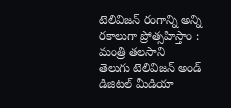టెలివిజన్ రంగాన్ని అన్ని రకాలుగా ప్రోత్సహిస్తాం : మంత్రి తలసాని
తెలుగు టెలివిజన్ అండ్ డిజిటల్ మీడియా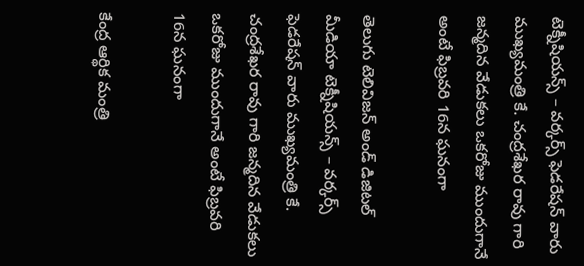టెక్నీషియన్స్ – వర్కర్స్ ఫెడరేషన్ వారు ముఖ్యమంత్రి కే. చంద్రశేఖర రావు గారి జన్మదిన వేడుకలు ఒకరోజు ముందుగానే అంటే ఫిబ్రవరి 16న ఘనంగా

తెలుగు టెలివిజన్ అండ్ డిజిటల్ మీడియా టెక్నీషియన్స్ – వర్కర్స్ ఫెడరేషన్ వారు ముఖ్యమంత్రి కే. చంద్రశేఖర రావు గారి జన్మదిన వేడుకలు ఒకరోజు ముందుగానే అంటే ఫిబ్రవరి 16న ఘనంగా

కేంద్ర ఆర్థిక మంత్రి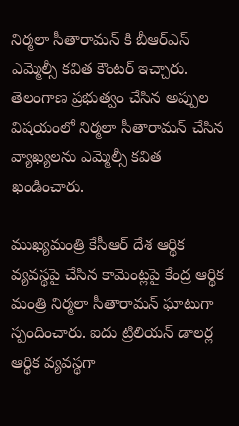నిర్మలా సీతారామన్ కి బీఆర్ఎస్ ఎమ్మెల్సీ కవిత కౌంటర్ ఇచ్చారు. తెలంగాణ ప్రభుత్వం చేసిన అప్పుల విషయంలో నిర్మలా సీతారామన్ చేసిన వ్యాఖ్యలను ఎమ్మెల్సీ కవిత ఖండించారు.

ముఖ్యమంత్రి కేసీఆర్ దేశ ఆర్థిక వ్యవస్థపై చేసిన కామెంట్లపై కేంద్ర ఆర్థిక మంత్రి నిర్మలా సీతారామన్ ఘాటుగా స్పందించారు. ఐదు ట్రిలియన్ డాలర్ల ఆర్థిక వ్యవస్థగా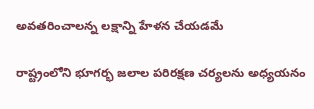అవతరించాలన్న లక్షాన్ని హేళన చేయడమే

రాష్ట్రంలోని భూగర్భ జలాల పరిరక్షణ చర్యలను అధ్యయనం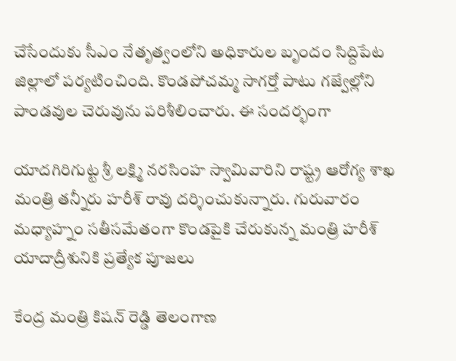చేసేందుకు సీఎం నేతృత్వంలోని అధికారుల బృందం సిద్దిపేట జిల్లాలో పర్యటించింది. కొండపోచమ్మ సాగర్తో పాటు గజ్వేల్లోని పాండవుల చెరువును పరిశీలించారు. ఈ సందర్భంగా

యాదగిరిగుట్ట శ్రీ లక్ష్మి నరసింహ స్వామివారిని రాష్ట్ర ఆరోగ్య శాఖ మంత్రి తన్నీరు హరీశ్ రావు దర్శించుకున్నారు. గురువారం మధ్యాహ్నం సతీసమేతంగా కొండపైకి చేరుకున్న మంత్రి హరీశ్ యాదాద్రీశునికి ప్రత్యేక పూజలు

కేంద్ర మంత్రి కిషన్ రెడ్డి తెలంగాణ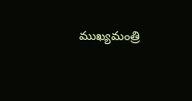ముఖ్యమంత్రి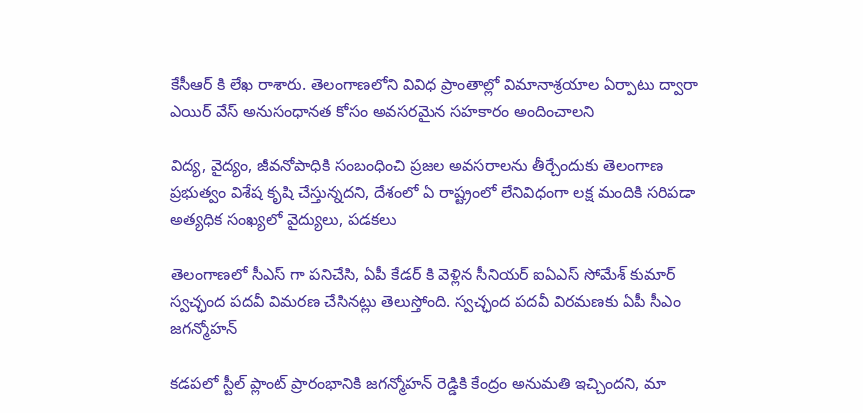కేసీఆర్ కి లేఖ రాశారు. తెలంగాణలోని వివిధ ప్రాంతాల్లో విమానాశ్రయాల ఏర్పాటు ద్వారా ఎయిర్ వేస్ అనుసంధానత కోసం అవసరమైన సహకారం అందించాలని

విద్య, వైద్యం, జీవనోపాధికి సంబంధించి ప్రజల అవసరాలను తీర్చేందుకు తెలంగాణ ప్రభుత్వం విశేష కృషి చేస్తున్నదని, దేశంలో ఏ రాష్ట్రంలో లేనివిధంగా లక్ష మందికి సరిపడా అత్యధిక సంఖ్యలో వైద్యులు, పడకలు

తెలంగాణలో సీఎస్ గా పనిచేసి, ఏపీ కేడర్ కి వెళ్లిన సీనియర్ ఐఏఎస్ సోమేశ్ కుమార్ స్వచ్ఛంద పదవీ విమరణ చేసినట్లు తెలుస్తోంది. స్వచ్ఛంద పదవీ విరమణకు ఏపీ సీఎం జగన్మోహన్

కడపలో స్టీల్ ప్లాంట్ ప్రారంభానికి జగన్మోహన్ రెడ్డికి కేంద్రం అనుమతి ఇచ్చిందని, మా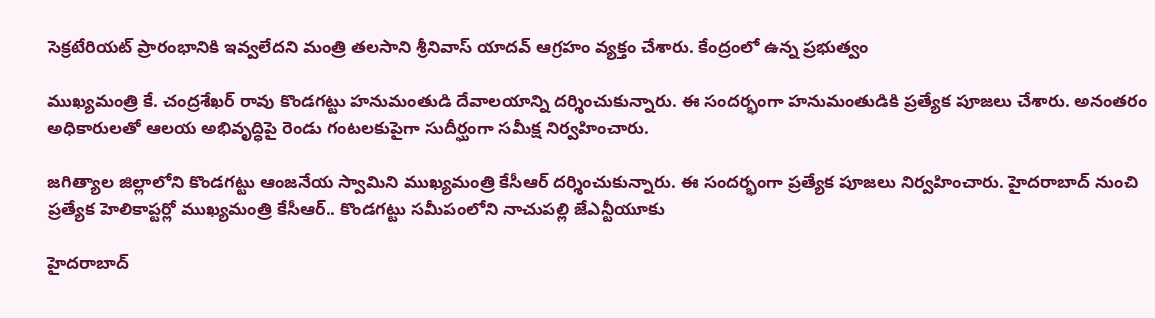సెక్రటేరియట్ ప్రారంభానికి ఇవ్వలేదని మంత్రి తలసాని శ్రీనివాస్ యాదవ్ ఆగ్రహం వ్యక్తం చేశారు. కేంద్రంలో ఉన్న ప్రభుత్వం

ముఖ్యమంత్రి కే. చంద్రశేఖర్ రావు కొండగట్టు హనుమంతుడి దేవాలయాన్ని దర్శించుకున్నారు. ఈ సందర్భంగా హనుమంతుడికి ప్రత్యేక పూజలు చేశారు. అనంతరం అధికారులతో ఆలయ అభివృద్ధిపై రెండు గంటలకుపైగా సుదీర్ఘంగా సమీక్ష నిర్వహించారు.

జగిత్యాల జిల్లాలోని కొండగట్టు ఆంజనేయ స్వామిని ముఖ్యమంత్రి కేసీఆర్ దర్శించుకున్నారు. ఈ సందర్భంగా ప్రత్యేక పూజలు నిర్వహించారు. హైదరాబాద్ నుంచి ప్రత్యేక హెలికాప్టర్లో ముఖ్యమంత్రి కేసీఆర్.. కొండగట్టు సమీపంలోని నాచుపల్లి జేఎన్టీయూకు

హైదరాబాద్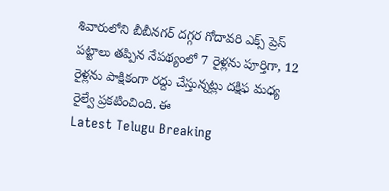శివారులోని బీబీనగర్ దగ్గర గోదావరి ఎక్స్ ప్రెస్ పట్టాలు తప్పిన నేపథ్యంలో 7 రైళ్లను పూర్తిగా, 12 రైళ్లను పాక్షికంగా రద్దు చేస్తున్నట్లు దక్షిఫ మధ్య రైల్వే ప్రకటించింది. ఈ
Latest Telugu Breaking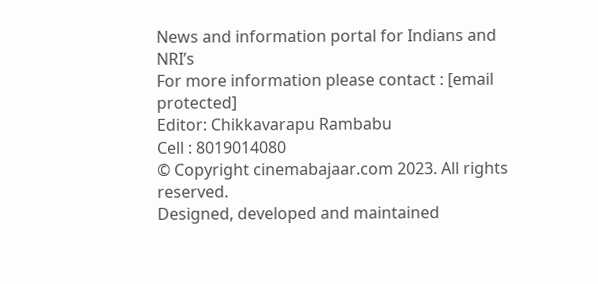News and information portal for Indians and NRI’s
For more information please contact : [email protected]
Editor: Chikkavarapu Rambabu
Cell : 8019014080
© Copyright cinemabajaar.com 2023. All rights reserved.
Designed, developed and maintained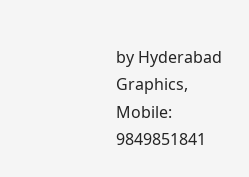by Hyderabad Graphics, Mobile: 9849851841